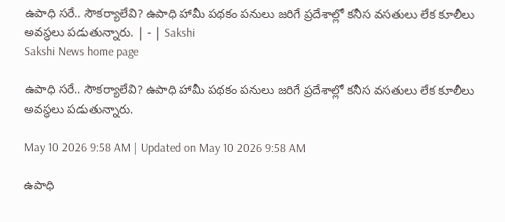ఉపాధి సరే.. సౌకర్యాలేవి? ఉపాధి హామీ పథకం పనులు జరిగే ప్రదేశాల్లో కనీస వసతులు లేక కూలీలు అవస్థలు పడుతున్నారు. | - | Sakshi
Sakshi News home page

ఉపాధి సరే.. సౌకర్యాలేవి? ఉపాధి హామీ పథకం పనులు జరిగే ప్రదేశాల్లో కనీస వసతులు లేక కూలీలు అవస్థలు పడుతున్నారు.

May 10 2026 9:58 AM | Updated on May 10 2026 9:58 AM

ఉపాధి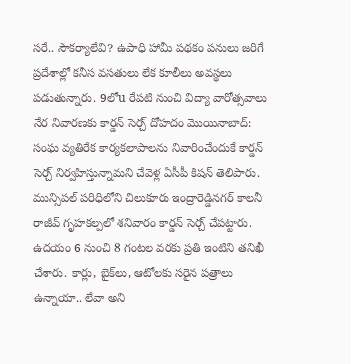సరే.. సౌకర్యాలేవి? ఉపాధి హామీ పథకం పనులు జరిగే ప్రదేశాల్లో కనీస వసతులు లేక కూలీలు అవస్థలు పడుతున్నారు. 9లోu రేపటి నుంచి విద్యా వారోత్సవాలు నేర నివారణకు కార్డన్‌ సెర్చ్‌ దోహదం మొయినాబాద్‌: సంఘ వ్యతిరేక కార్యకలాపాలను నివారించేందుకే కార్డన్‌ సెర్చ్‌ నిర్వహిస్తున్నామని చేవెళ్ల ఏసీపీ కిషన్‌ తెలిపారు. మున్సిపల్‌ పరిధిలోని చిలుకూరు ఇంద్రారెడ్డినగర్‌ కాలనీ రాజీవ్‌ గృహకల్పలో శనివారం కార్డన్‌ సెర్చ్‌ చేపట్టారు. ఉదయం 6 నుంచి 8 గంటల వరకు ప్రతి ఇంటిని తనిఖీ చేశారు. కార్లు, బైక్‌లు, ఆటోలకు సరైన పత్రాలు ఉన్నాయా.. లేవా అని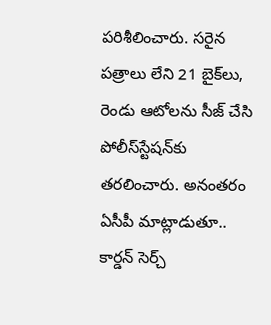పరిశీలించారు. సరైన పత్రాలు లేని 21 బైక్‌లు, రెండు ఆటోలను సీజ్‌ చేసి పోలీస్‌స్టేషన్‌కు తరలించారు. అనంతరం ఏసీపీ మాట్లాడుతూ.. కార్డన్‌ సెర్చ్‌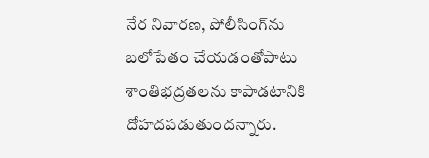నేర నివారణ, పోలీసింగ్‌ను బలోపేతం చేయడంతోపాటు శాంతిభద్రతలను కాపాడటానికి దోహదపడుతుందన్నారు.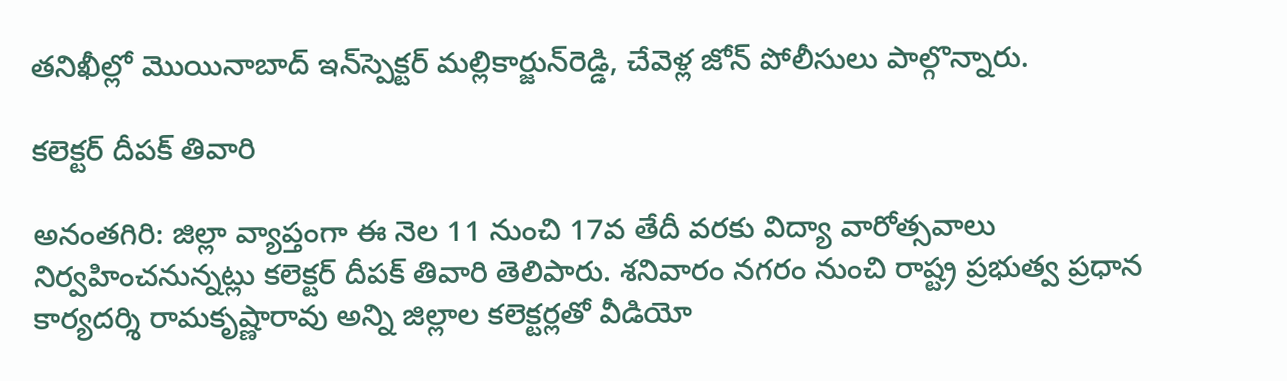తనిఖీల్లో మొయినాబాద్‌ ఇన్‌స్పెక్టర్‌ మల్లికార్జున్‌రెడ్డి, చేవెళ్ల జోన్‌ పోలీసులు పాల్గొన్నారు.

కలెక్టర్‌ దీపక్‌ తివారి

అనంతగిరి: జిల్లా వ్యాప్తంగా ఈ నెల 11 నుంచి 17వ తేదీ వరకు విద్యా వారోత్సవాలు నిర్వహించనున్నట్లు కలెక్టర్‌ దీపక్‌ తివారి తెలిపారు. శనివారం నగరం నుంచి రాష్ట్ర ప్రభుత్వ ప్రధాన కార్యదర్శి రామకృష్ణారావు అన్ని జిల్లాల కలెక్టర్లతో వీడియో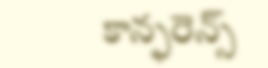కాన్ఫరెన్స్‌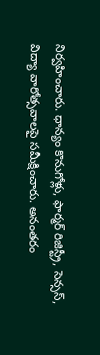నిర్వహించారు. ధాన్యం కొనుగోళ్లు, ఫార్మర్‌ రిజిస్ట్రీ, సెన్సస్‌, విద్యా వారోత్సవాలపై సమీక్షించారు. అనంతరం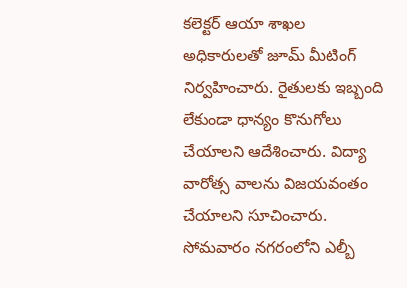కలెక్టర్‌ ఆయా శాఖల అధికారులతో జూమ్‌ మీటింగ్‌ నిర్వహించారు. రైతులకు ఇబ్బంది లేకుండా ధాన్యం కొనుగోలు చేయాలని ఆదేశించారు. విద్యా వారోత్స వాలను విజయవంతం చేయాలని సూచించారు. సోమవారం నగరంలోని ఎల్బీ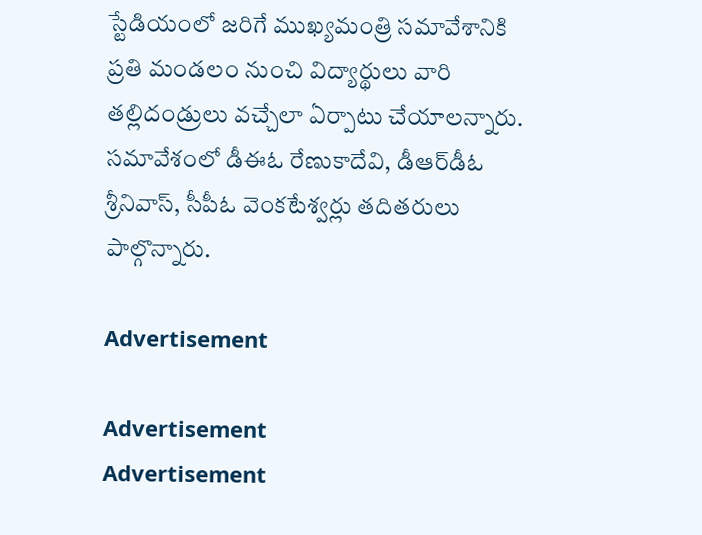స్టేడియంలో జరిగే ముఖ్యమంత్రి సమావేశానికి ప్రతి మండలం నుంచి విద్యార్థులు వారి తల్లిదండ్రులు వచ్చేలా ఏర్పాటు చేయాలన్నారు. సమావేశంలో డీఈఓ రేణుకాదేవి, డీఆర్‌డీఓ శ్రీనివాస్‌, సీపీఓ వెంకటేశ్వర్లు తదితరులు పాల్గొన్నారు.

Advertisement

Advertisement
Advertisement